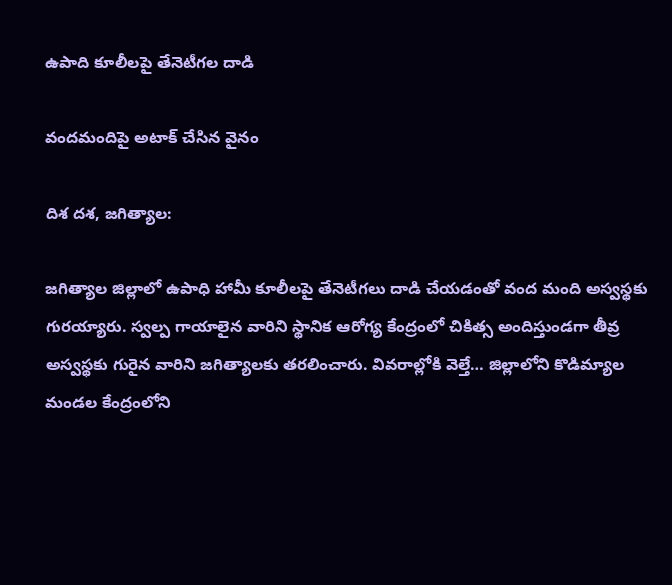ఉపాది కూలీలపై తేనెటీగల దాడి

వందమందిపై అటాక్ చేసిన వైనం

దిశ దశ, జగిత్యాల:

జగిత్యాల జిల్లాలో ఉపాధి హామీ కూలీలపై తేనెటీగలు దాడి చేయడంతో వంద మంది అస్వస్థకు గురయ్యారు. స్వల్ప గాయాలైన వారిని స్థానిక ఆరోగ్య కేంద్రంలో చికిత్స అందిస్తుండగా తీవ్ర అస్వస్థకు గురైన వారిని జగిత్యాలకు తరలించారు. వివరాల్లోకి వెల్తే… జిల్లాలోని కొడిమ్యాల మండల కేంద్రంలోని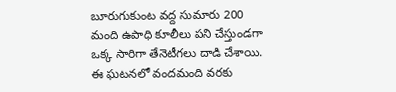బూరుగుకుంట వద్ద సుమారు 200 మంది ఉపాధి కూలీలు పని చేస్తుండగా ఒక్క సారిగా తేనెటీగలు దాడి చేశాయి. ఈ ఘటనలో వందమంది వరకు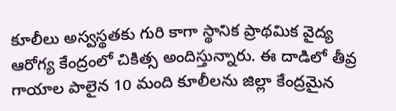కూలీలు అస్వస్థతకు గురి కాగా స్థానిక ప్రాథమిక వైద్య ఆరోగ్య కేంద్రంలో చికిత్స అందిస్తున్నారు. ఈ దాడిలో తీవ్ర గాయాల పాలైన 10 మంది కూలీలను జిల్లా కేంద్రమైన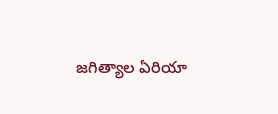జగిత్యాల ఏరియా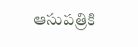ఆసుపత్రికి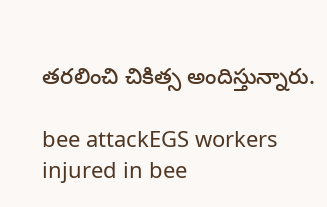తరలించి చికిత్స అందిస్తున్నారు.

bee attackEGS workers injured in bee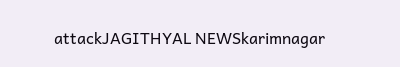attackJAGITHYAL NEWSkarimnagar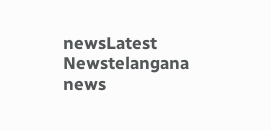newsLatest Newstelangana news